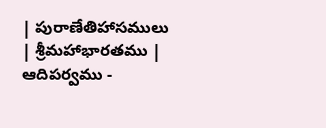| పురాణేతిహాసములు | శ్రీమహాభారతము | ఆదిపర్వము -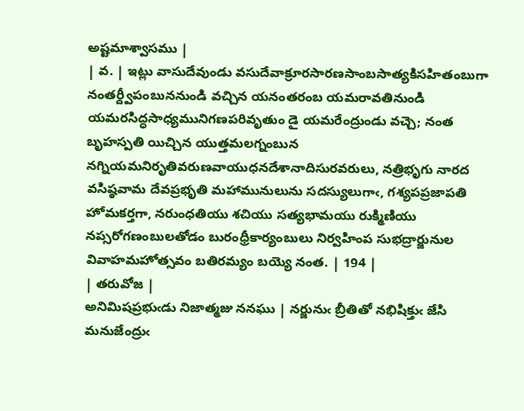అష్టమాశ్వాసము |
| వ. | ఇట్లు వాసుదేవుండు వసుదేవాక్రూరసారణసాంబసాత్యకిసహితంబుగా నంతర్ద్వీపంబుననుండి వచ్చిన యనంతరంబ యమరావతినుండి యమరసిద్ధసాధ్యమునిగణపరివృతుం డై యమరేంద్రుండు వచ్చె; నంత బృహస్పతి యిచ్చిన యుత్తమలగ్నంబున నగ్నియమనిరృతివరుణవాయుధనదేశానాదిసురవరులు, నత్రిభృగు నారద వసిష్ఠవామ దేవప్రభృతి మహామునులును సదస్యులుగాఁ, గశ్యపప్రజాపతి హోమకర్తగా, నరుంధతియు శచియు సత్యభామయు రుక్మిణియు నప్సరోగణంబులతోడం బురంధ్రీకార్యంబులు నిర్వహింప సుభద్రార్జునుల వివాహమహోత్సవం బతిరమ్యం బయ్యె నంత. | 194 |
| తరువోజ |
అనిమిషప్రభుఁడు నిజాత్మజు ననఘు | నర్జునుఁ బ్రీతితో నభిషిక్తుఁ జేసి మనుజేంద్రుఁ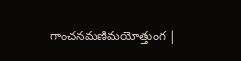గాంచనమణిమయోత్తుంగ |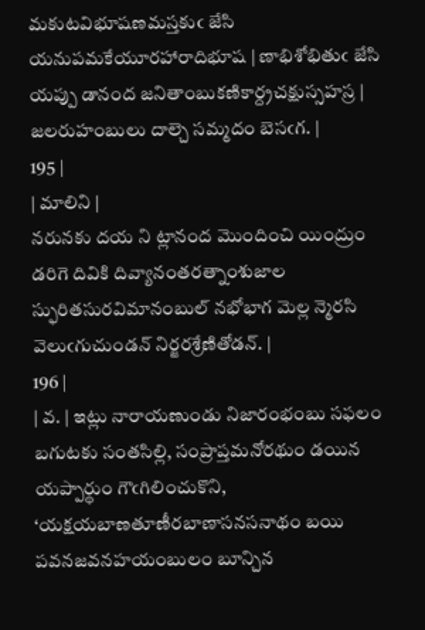మకుటవిభూషణమస్తకుఁ జేసి యనుపమకేయూరహారాదిభూష | ణాభిశోభితుఁ జేసి యప్పు డానంద జనితాంబుకణికార్ద్రచక్షుస్సహస్ర | జలరుహంబులు దాల్చె సమ్మదం బెసఁగ. |
195 |
| మాలిని |
నరునకు దయ ని ట్లానంద మొందించి యింద్రుం డరిగె దివికి దివ్యానంతరత్నాంశుజాల స్ఫురితసురవిమానంబుల్ నభోభాగ మెల్ల న్మెరసి వెలుఁగుచుండన్ నిర్జరశ్రేణితోడన్. |
196 |
| వ. | ఇట్లు నారాయణుండు నిజారంభంబు సఫలం బగుటకు సంతసిల్లి, సంప్రాప్తమనోరథుం డయిన యప్పార్థుం గౌఁగిలించుకొని, ‘యక్షయబాణతూణీరబాణాసనసనాథం బయి పవనజవనహయంబులం బూన్చిన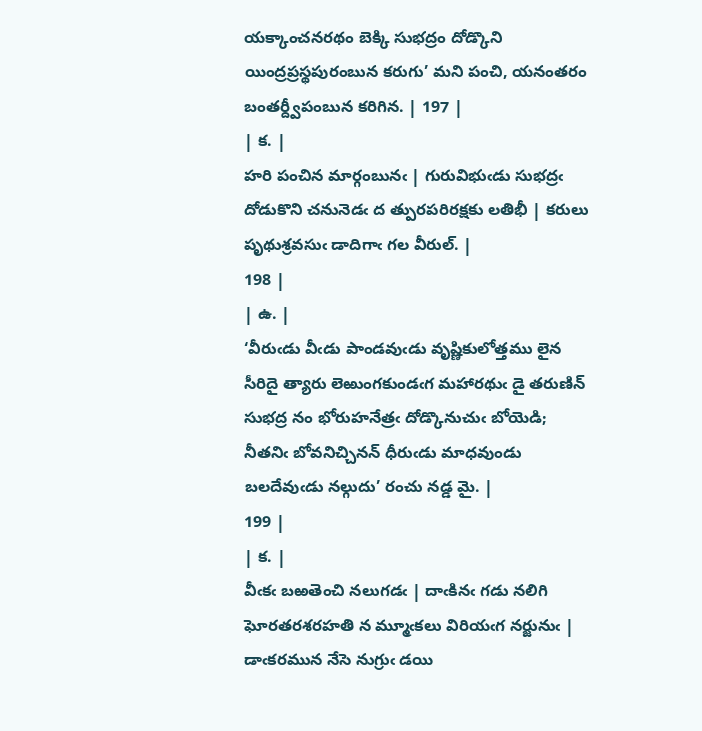యక్కాంచనరథం బెక్కి సుభద్రం దోడ్కొని యింద్రప్రస్థపురంబున కరుగు’ మని పంచి, యనంతరం బంతర్ద్వీపంబున కరిగిన. | 197 |
| క. |
హరి పంచిన మార్గంబునఁ | గురువిభుఁడు సుభద్రఁ దోడుకొని చనునెడఁ ద త్పురపరిరక్షకు లతిభీ | కరులు పృథుశ్రవసుఁ డాదిగాఁ గల వీరుల్. |
198 |
| ఉ. |
‘వీరుఁడు వీఁడు పాండవుఁడు వృష్ణికులోత్తము లైన సీరిదై త్యారు లెఱుంగకుండఁగ మహారథుఁ డై తరుణిన్ సుభద్ర నం భోరుహనేత్రఁ దోడ్కొనుచుఁ బోయెడి; నీతనిఁ బోవనిచ్చినన్ ధీరుఁడు మాధవుండు బలదేవుఁడు నల్గుదు’ రంచు నడ్డ మై. |
199 |
| క. |
వీఁకఁ బఱతెంచి నలుగడఁ | దాఁకినఁ గడు నలిగి ఘోరతరశరహతి న మ్మూఁకలు విరియఁగ నర్జునుఁ | డాఁకరమున నేసె నుగ్రుఁ డయి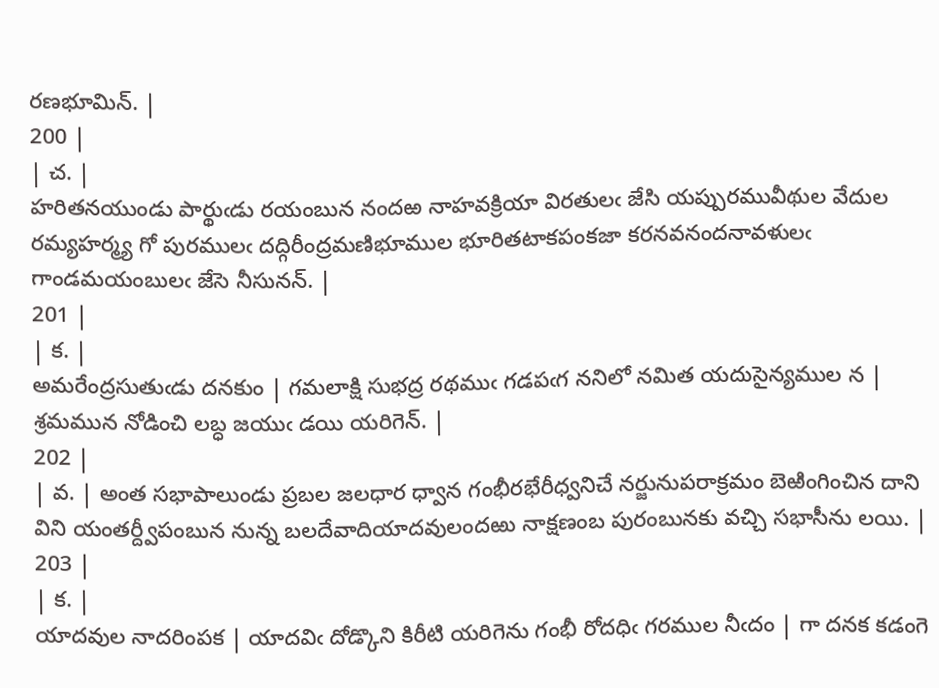రణభూమిన్. |
200 |
| చ. |
హరితనయుండు పార్థుఁడు రయంబున నందఱ నాహవక్రియా విరతులఁ జేసి యప్పురమువీథుల వేదుల రమ్యహర్మ్య గో పురములఁ దద్గిరీంద్రమణిభూముల భూరితటాకపంకజా కరనవనందనావళులఁ గాండమయంబులఁ జేసె నీసునన్. |
201 |
| క. |
అమరేంద్రసుతుఁడు దనకుం | గమలాక్షి సుభద్ర రథముఁ గడపఁగ ననిలో నమిత యదుసైన్యముల న | శ్రమమున నోడించి లబ్ధ జయుఁ డయి యరిగెన్. |
202 |
| వ. | అంత సభాపాలుండు ప్రబల జలధార ధ్వాన గంభీరభేరీధ్వనిచే నర్జునుపరాక్రమం బెఱింగించిన దాని విని యంతర్ద్వీపంబున నున్న బలదేవాదియాదవులందఱు నాక్షణంబ పురంబునకు వచ్చి సభాసీను లయి. | 203 |
| క. |
యాదవుల నాదరింపక | యాదవిఁ దోడ్కొని కిరీటి యరిగెను గంభీ రోదధిఁ గరముల నీఁదం | గా దనక కడంగె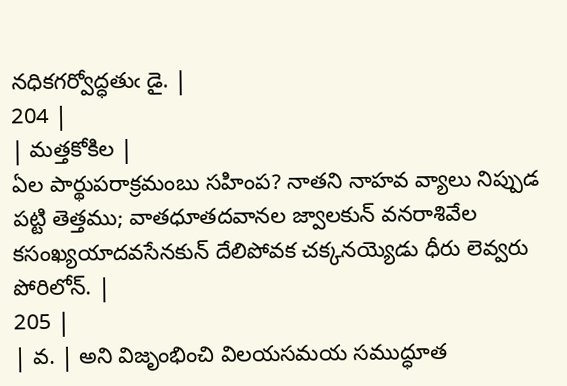నధికగర్వోద్ధతుఁ డై. |
204 |
| మత్తకోకిల |
ఏల పార్థుపరాక్రమంబు సహింప? నాతని నాహవ వ్యాలు నిప్పుడ పట్టి తెత్తము; వాతధూతదవానల జ్వాలకున్ వనరాశివేల కసంఖ్యయాదవసేనకున్ దేలిపోవక చక్కనయ్యెడు ధీరు లెవ్వరు పోరిలోన్. |
205 |
| వ. | అని విజృంభించి విలయసమయ సముద్ధూత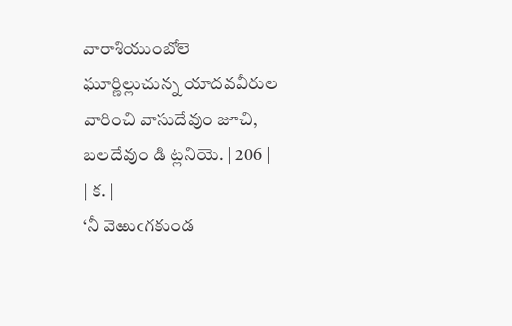వారాశియుంబోలె ఘూర్ణిల్లుచున్న యాదవవీరుల వారించి వాసుదేవుం జూచి, బలదేవుం డి ట్లనియె. | 206 |
| క. |
‘నీ వెఱుఁగకుండ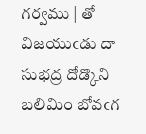గర్వము | తో విజయుఁడు దా సుభద్ర దోడ్కొని బలిమిం బోవఁగ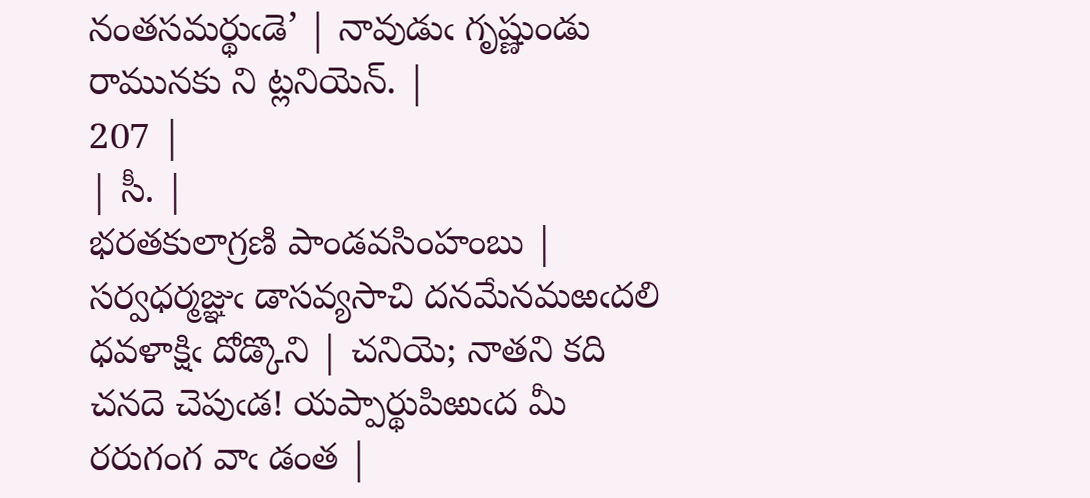నంతసమర్థుఁడె’ | నావుడుఁ గృష్ణుండు రామునకు ని ట్లనియెన్. |
207 |
| సీ. |
భరతకులాగ్రణి పాండవసింహంబు | సర్వధర్మజ్ఞుఁ డాసవ్యసాచి దనమేనమఱఁదలి ధవళాక్షిఁ దోడ్కొని | చనియె; నాతని కది చనదె చెపుఁడ! యప్పార్థుపిఱుఁద మీ రరుగంగ వాఁ డంత |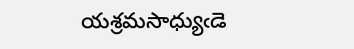యశ్రమసాధ్యుఁడె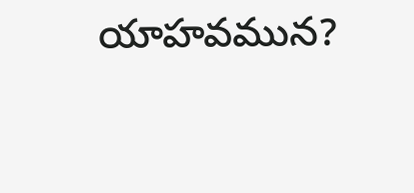యాహవమున?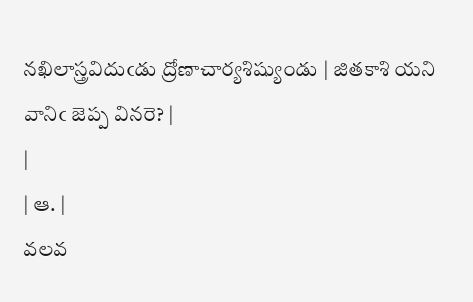నఖిలాస్త్రవిదుఁడు ద్రోణాచార్యశిష్యుండు | జితకాశి యని వానిఁ జెప్ప వినరె? |
|
| ఆ. |
వలవ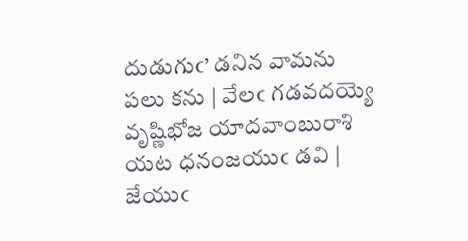దుడుగుఁ’ డనిన వామను పలు కను | వేలఁ గడవదయ్యె వృష్ణిభోజ యాదవాంబురాశి యట ధనంజయుఁ డవి | జేయుఁ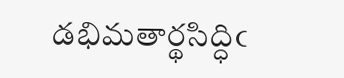డభిమతార్థసిద్ధిఁ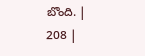బొంది. |
208 |